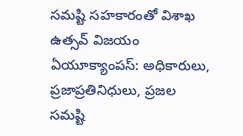సమష్టి సహకారంతో విశాఖ ఉత్సవ్ విజయం
ఏయూక్యాంపస్: అధికారులు, ప్రజాప్రతినిధులు, ప్రజల సమష్టి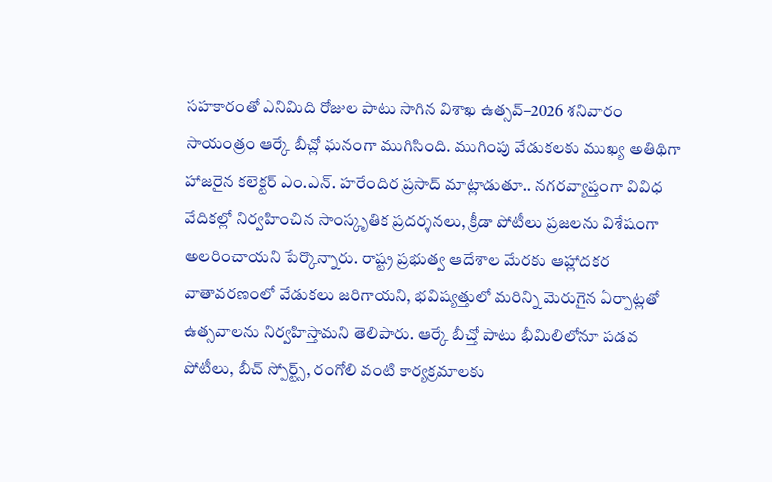సహకారంతో ఎనిమిది రోజుల పాటు సాగిన విశాఖ ఉత్సవ్–2026 శనివారం సాయంత్రం ఆర్కే బీచ్లో ఘనంగా ముగిసింది. ముగింపు వేడుకలకు ముఖ్య అతిథిగా హాజరైన కలెక్టర్ ఎం.ఎన్. హరేందిర ప్రసాద్ మాట్లాడుతూ.. నగరవ్యాప్తంగా వివిధ వేదికల్లో నిర్వహించిన సాంస్కృతిక ప్రదర్శనలు, క్రీడా పోటీలు ప్రజలను విశేషంగా అలరించాయని పేర్కొన్నారు. రాష్ట్ర ప్రభుత్వ ఆదేశాల మేరకు ఆహ్లాదకర వాతావరణంలో వేడుకలు జరిగాయని, భవిష్యత్తులో మరిన్ని మెరుగైన ఏర్పాట్లతో ఉత్సవాలను నిర్వహిస్తామని తెలిపారు. ఆర్కే బీచ్తో పాటు భీమిలిలోనూ పడవ పోటీలు, బీచ్ స్పోర్ట్స్, రంగోలి వంటి కార్యక్రమాలకు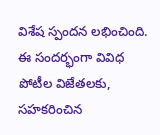విశేష స్పందన లభించింది. ఈ సందర్భంగా వివిధ పోటీల విజేతలకు, సహకరించిన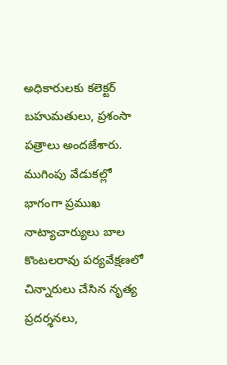అధికారులకు కలెక్టర్ బహుమతులు, ప్రశంసా పత్రాలు అందజేశారు. ముగింపు వేడుకల్లో భాగంగా ప్రముఖ నాట్యాచార్యులు బాల కొంటలరావు పర్యవేక్షణలో చిన్నారులు చేసిన నృత్య ప్రదర్శనలు,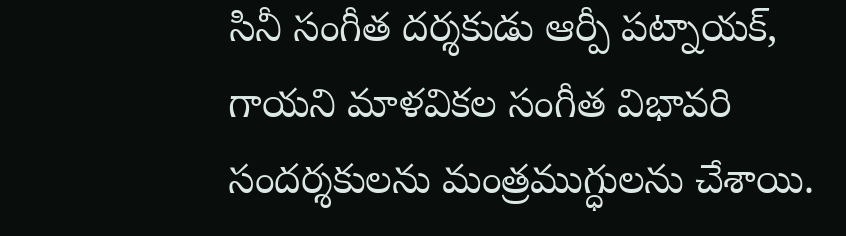సినీ సంగీత దర్శకుడు ఆర్పీ పట్నాయక్, గాయని మాళవికల సంగీత విభావరి సందర్శకులను మంత్రముగ్ధులను చేశాయి.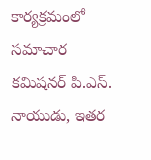కార్యక్రమంలో సమాచార కమిషనర్ పి.ఎస్. నాయుడు, ఇతర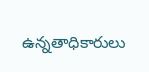ఉన్నతాధికారులు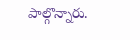పాల్గొన్నారు.